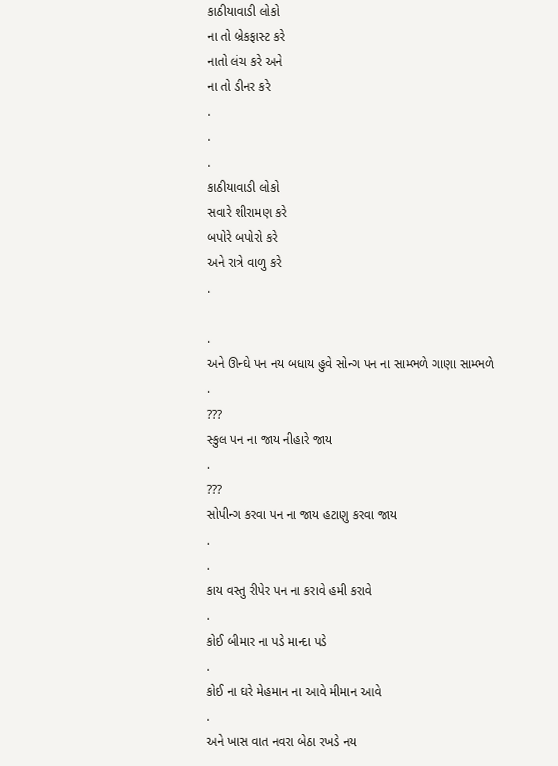કાઠીયાવાડી લોકો
ના તો બ્રેકફાસ્ટ કરે
નાતો લંચ કરે અને
ના તો ડીનર કરે
.
.
.
કાઠીયાવાડી લોકો
સવારે શીરામણ કરે
બપોરે બપોરો કરે
અને રાત્રે વાળુ કરે
.

.
અને ઊન્ઘે પન નય બધાય હુવે સોન્ગ પન ના સામ્ભળે ગાણા સામ્ભળે
.
???
સ્કુલ પન ના જાય નીહારે જાય
.
???
સોપીન્ગ કરવા પન ના જાય હટાણુ કરવા જાય
.
.
કાય વસ્તુ રીપેર પન ના કરાવે હમી કરાવે
.
કોઈ બીમાર ના પડે માન્દા પડે
.
કોઈ ના ઘરે મેહમાન ના આવે મીમાન આવે
.
અને ખાસ વાત નવરા બેઠા રખડે નય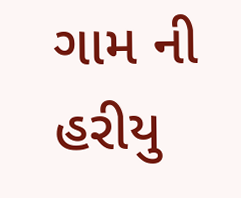ગામ ની હરીયુ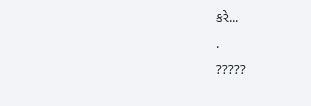કરે...
.
?????